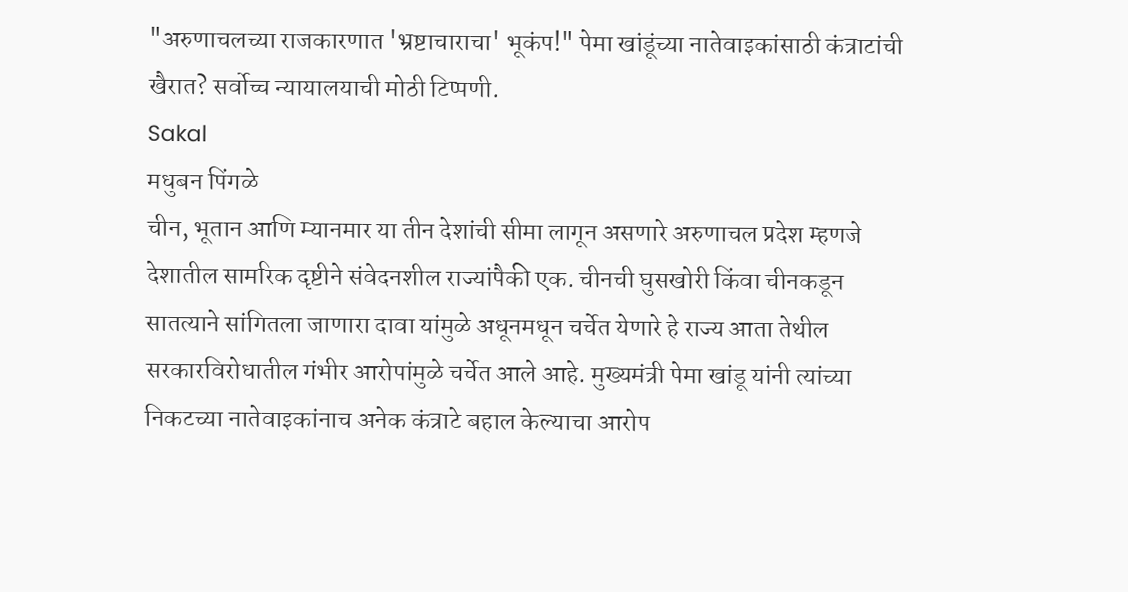"अरुणाचलच्या राजकारणात 'भ्रष्टाचाराचा' भूकंप!" पेमा खांडूंच्या नातेवाइकांसाठी कंत्राटांची खैरात? सर्वोच्च न्यायालयाची मोठी टिप्पणी.
Sakal
मधुबन पिंगळे
चीन, भूतान आणि म्यानमार या तीन देशांची सीमा लागून असणारे अरुणाचल प्रदेश म्हणजे देशातील सामरिक दृष्टीने संवेदनशील राज्यांपैकी एक. चीनची घुसखोरी किंवा चीनकडून सातत्याने सांगितला जाणारा दावा यांमुळे अधूनमधून चर्चेत येणारे हे राज्य आता तेथील सरकारविरोधातील गंभीर आरोपांमुळे चर्चेत आले आहे. मुख्यमंत्री पेमा खांडू यांनी त्यांच्या निकटच्या नातेवाइकांनाच अनेक कंत्राटे बहाल केल्याचा आरोप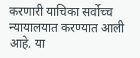करणारी याचिका सर्वोच्च न्यायालयात करण्यात आली आहे. या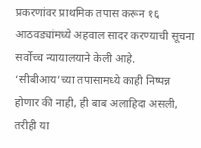प्रकरणांवर प्राथमिक तपास करून १६ आठवड्यांमध्ये अहवाल सादर करण्याची सूचना सर्वोच्च न्यायालयाने केली आहे. ‘सीबीआय’च्या तपासामध्ये काही निष्पन्न होणार की नाही, ही बाब अलाहिदा असली, तरीही या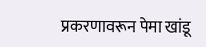प्रकरणावरून पेमा खांडू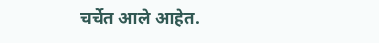चर्चेत आले आहेत.